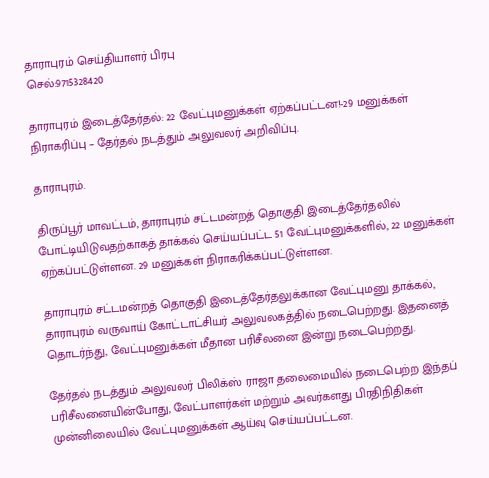தாராபுரம் செய்தியாளர் பிரபு
செல்:9715328420

தாராபுரம் இடைத்தேர்தல்: 22 வேட்புமனுக்கள் ஏற்கப்பட்டன!-29 மனுக்கள் நிராகரிப்பு – தேர்தல் நடத்தும் அலுவலர் அறிவிப்பு.

தாராபுரம்.

திருப்பூர் மாவட்டம், தாராபுரம் சட்டமன்றத் தொகுதி இடைத்தேர்தலில் போட்டியிடுவதற்காகத் தாக்கல் செய்யப்பட்ட 51 வேட்புமனுக்களில், 22 மனுக்கள் ஏற்கப்பட்டுள்ளன. 29 மனுக்கள் நிராகரிக்கப்பட்டுள்ளன.

தாராபுரம் சட்டமன்றத் தொகுதி இடைத்தேர்தலுக்கான வேட்புமனு தாக்கல், தாராபுரம் வருவாய் கோட்டாட்சியர் அலுவலகத்தில் நடைபெற்றது. இதனைத் தொடர்ந்து, வேட்புமனுக்கள் மீதான பரிசீலனை இன்று நடைபெற்றது.

தேர்தல் நடத்தும் அலுவலர் பிலிக்ஸ் ராஜா தலைமையில் நடைபெற்ற இந்தப் பரிசீலனையின்போது, வேட்பாளர்கள் மற்றும் அவர்களது பிரதிநிதிகள் முன்னிலையில் வேட்புமனுக்கள் ஆய்வு செய்யப்பட்டன.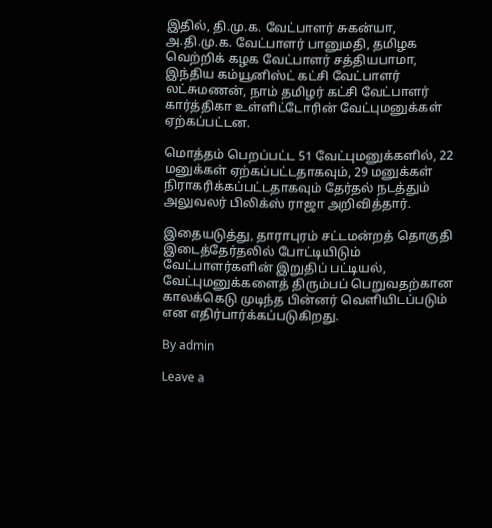இதில், தி.மு.க. வேட்பாளர் சுகன்யா, அ.தி.மு.க. வேட்பாளர் பானுமதி, தமிழக வெற்றிக் கழக வேட்பாளர் சத்தியபாமா, இந்திய கம்யூனிஸ்ட் கட்சி வேட்பாளர் லட்சுமணன், நாம் தமிழர் கட்சி வேட்பாளர் கார்த்திகா உள்ளிட்டோரின் வேட்புமனுக்கள் ஏற்கப்பட்டன.

மொத்தம் பெறப்பட்ட 51 வேட்புமனுக்களில், 22 மனுக்கள் ஏற்கப்பட்டதாகவும், 29 மனுக்கள் நிராகரிக்கப்பட்டதாகவும் தேர்தல் நடத்தும் அலுவலர் பிலிக்ஸ் ராஜா அறிவித்தார்.

இதையடுத்து, தாராபுரம் சட்டமன்றத் தொகுதி இடைத்தேர்தலில் போட்டியிடும் வேட்பாளர்களின் இறுதிப் பட்டியல், வேட்புமனுக்களைத் திரும்பப் பெறுவதற்கான காலக்கெடு முடிந்த பின்னர் வெளியிடப்படும் என எதிர்பார்க்கப்படுகிறது.

By admin

Leave a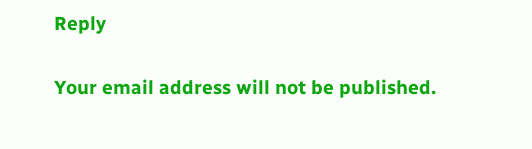Reply

Your email address will not be published.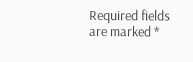Required fields are marked *